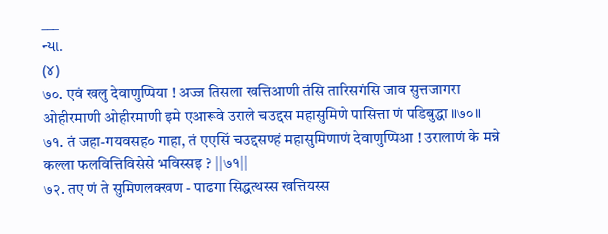___
ન્યા.
(૪)
७०. एवं खलु देवाणुप्पिया ! अज्ज तिसला खत्तिआणी तंसि तारिसगंसि जाव सुत्तजागरा ओहीरमाणी ओहीरमाणी इमे एआरूवे उराले चउद्दस महासुमिणे पासित्ता णं पडिबुद्धा ॥७०॥ ७१. तं जहा-गयवसह० गाहा, तं एएसिं चउद्दसण्हं महासुमिणाणं देवाणुप्पिआ ! उरालाणं के मन्ने कल्ला फलवित्तिविसेसे भविस्सइ ? ||७१||
७२. तए णं ते सुमिणलक्खण - पाढगा सिद्धत्थस्स खत्तियस्स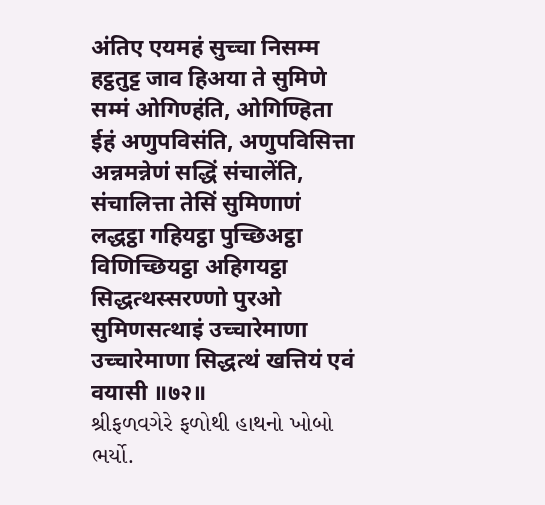अंतिए एयमहं सुच्चा निसम्म हट्ठतुट्ट जाव हिअया ते सुमिणे सम्मं ओगिण्हंति, ओगिण्हिता ईहं अणुपविसंति, अणुपविसित्ता अन्नमन्नेणं सद्धिं संचालेंति, संचालित्ता तेसिं सुमिणाणं लद्धट्ठा गहियट्ठा पुच्छिअट्ठा विणिच्छियट्ठा अहिगयट्ठा सिद्धत्थस्सरण्णो पुरओ सुमिणसत्थाइं उच्चारेमाणा उच्चारेमाणा सिद्धत्थं खत्तियं एवं वयासी ॥७२॥
શ્રીફળવગેરે ફળોથી હાથનો ખોબો ભર્યો.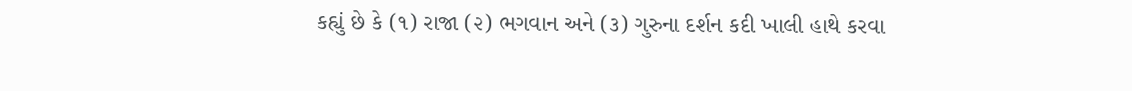કહ્યું છે કે (૧) રાજા (૨) ભગવાન અને (૩) ગુરુના દર્શન કદી ખાલી હાથે કરવા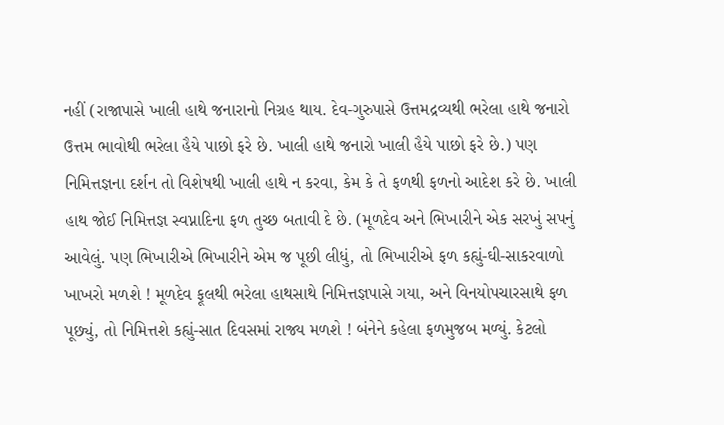નહીં (રાજાપાસે ખાલી હાથે જનારાનો નિગ્રહ થાય. દેવ-ગુરુપાસે ઉત્તમદ્રવ્યથી ભરેલા હાથે જનારો ઉત્તમ ભાવોથી ભરેલા હૈયે પાછો ફરે છે. ખાલી હાથે જનારો ખાલી હૈયે પાછો ફરે છે.) પણ નિમિત્તજ્ઞના દર્શન તો વિશેષથી ખાલી હાથે ન કરવા, કેમ કે તે ફળથી ફળનો આદેશ કરે છે. ખાલી હાથ જોઈ નિમિત્તજ્ઞ સ્વપ્નાદિના ફળ તુચ્છ બતાવી દે છે. (મૂળદેવ અને ભિખારીને એક સરખું સપનું આવેલું. પણ ભિખારીએ ભિખારીને એમ જ પૂછી લીધું, તો ભિખારીએ ફળ કહ્યું-ઘી-સાકરવાળો ખાખરો મળશે ! મૂળદેવ ફૂલથી ભરેલા હાથસાથે નિમિત્તજ્ઞપાસે ગયા, અને વિનયોપચારસાથે ફળ પૂછ્યું, તો નિમિત્તશે કહ્યું-સાત દિવસમાં રાજ્ય મળશે ! બંનેને કહેલા ફળમુજબ મળ્યું. કેટલો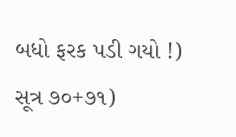બધો ફરક પડી ગયો !)
સૂત્ર ૭૦+૭૧)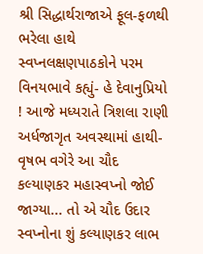શ્રી સિદ્ધાર્થરાજાએ ફૂલ-ફળથી ભરેલા હાથે સ્વપ્નલક્ષણપાઠકોને પરમ વિનયભાવે કહ્યું- હે દેવાનુપ્રિયો ! આજે મધ્યરાતે ત્રિશલા રાણી અર્ધજાગૃત અવસ્થામાં હાથી-વૃષભ વગેરે આ ચૌદ કલ્યાણકર મહાસ્વપ્નો જોઈ જાગ્યા... તો એ ચૌદ ઉદાર સ્વપ્નોના શું કલ્યાણકર લાભ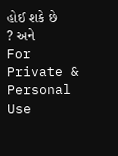હોઈ શકે છે ? અને
For Private & Personal Use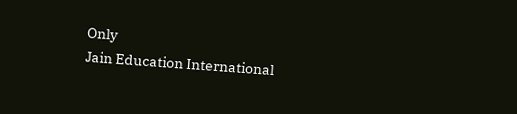Only
Jain Education International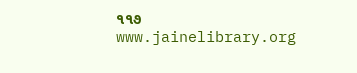૧૧૭
www.jainelibrary.org